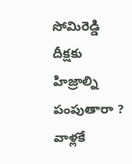సోమిరెడ్డి దీక్షకు హిజ్రాల్ని పంపుతారా ? వాళ్లకే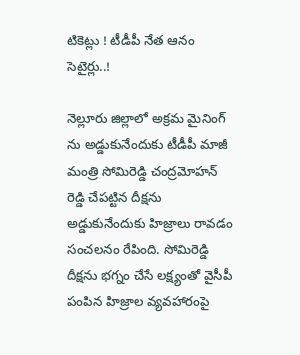టికెట్లు ! టీడీపీ నేత ఆనం సెటైర్లు..!

నెల్లూరు జిల్లాలో అక్రమ మైనింగ్ ను అడ్డుకునేందుకు టీడీపీ మాజీ మంత్రి సోమిరెడ్డి చంద్రమోహన్ రెడ్డి చేపట్టిన దీక్షను అడ్డుకునేందుకు హిజ్రాలు రావడం సంచలనం రేపింది. సోమిరెడ్డి దీక్షను భగ్నం చేసే లక్ష్యంతో వైసీపీ పంపిన హిజ్రాల వ్యవహారంపై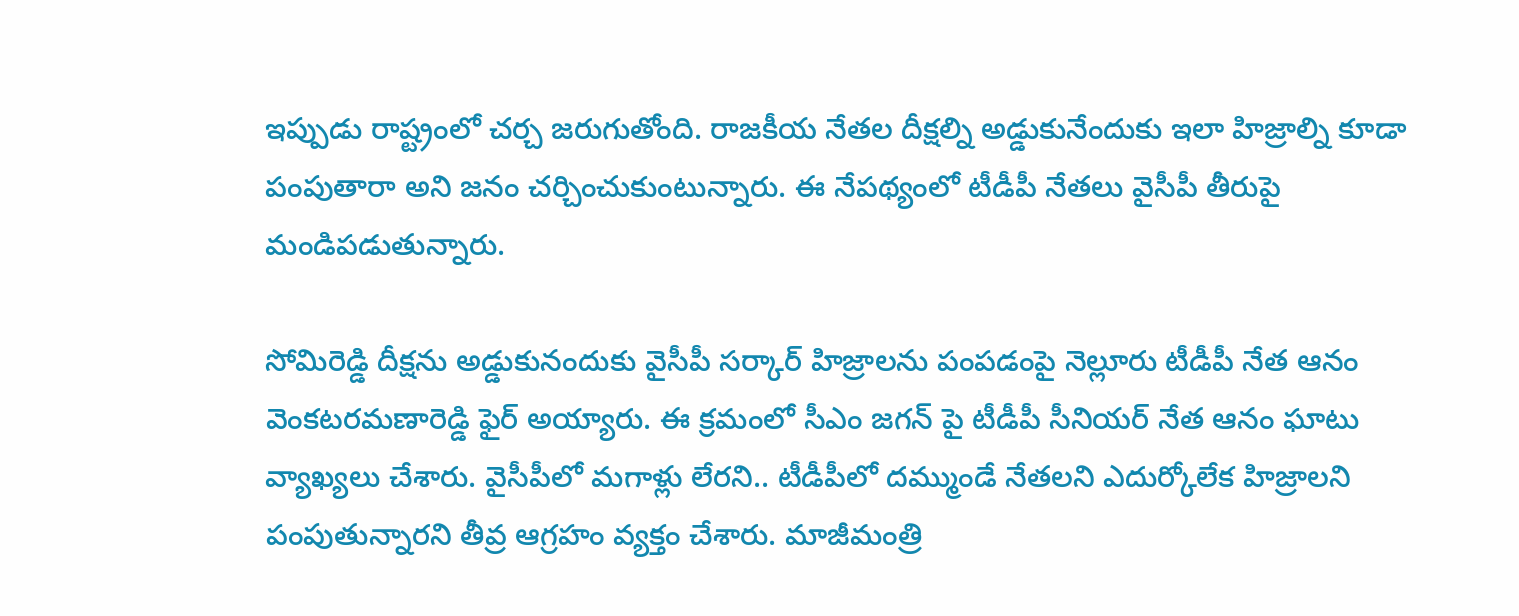ఇప్పుడు రాష్ట్రంలో చర్చ జరుగుతోంది. రాజకీయ నేతల దీక్షల్ని అడ్డుకునేందుకు ఇలా హిజ్రాల్ని కూడా పంపుతారా అని జనం చర్చించుకుంటున్నారు. ఈ నేపథ్యంలో టీడీపీ నేతలు వైసీపీ తీరుపై మండిపడుతున్నారు.

సోమిరెడ్డి దీక్షను అడ్డుకునందుకు వైసీపీ సర్కార్ హిజ్రాలను పంపడంపై నెల్లూరు టీడీపీ నేత ఆనం వెంకటరమణారెడ్డి ఫైర్ అయ్యారు. ఈ క్రమంలో సీఎం జగన్ పై టీడీపీ సీనియర్ నేత ఆనం ఘాటు వ్యాఖ్యలు చేశారు. వైసీపీలో మగాళ్లు లేరని.. టీడీపీలో దమ్ముండే నేతలని ఎదుర్కోలేక హిజ్రాలని పంపుతున్నారని తీవ్ర ఆగ్రహం వ్యక్తం చేశారు. మాజీమంత్రి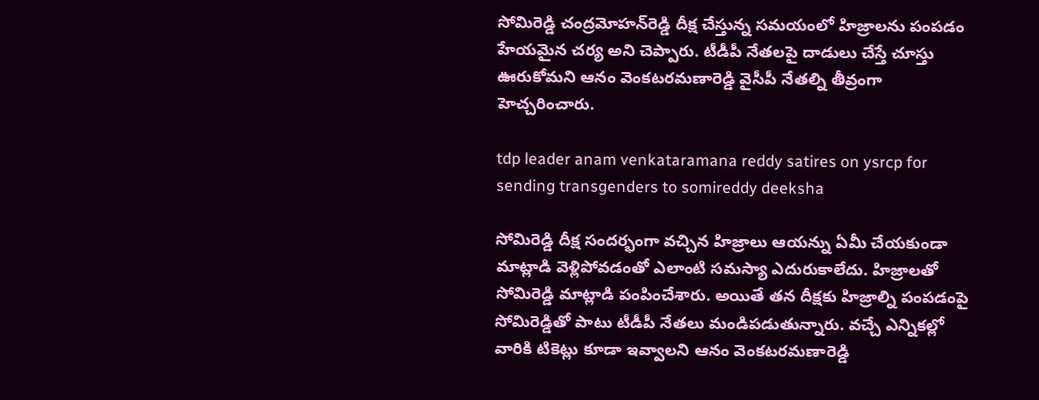సోమిరెడ్డి చంద్రమోహన్‌రెడ్డి దీక్ష చేస్తున్న సమయంలో హిజ్రాలను పంపడం హేయమైన చర్య అని చెప్పారు. టీడీపీ నేతలపై దాడులు చేస్తే చూస్తు ఊరుకోమని ఆనం వెంకటరమణారెడ్డి వైసీపీ నేతల్ని తీవ్రంగా హెచ్చరించారు.

tdp leader anam venkataramana reddy satires on ysrcp for sending transgenders to somireddy deeksha

సోమిరెడ్డి దీక్ష సందర్భంగా వచ్చిన హిజ్రాలు ఆయన్ను ఏమీ చేయకుండా మాట్లాడి వెళ్లిపోవడంతో ఎలాంటి సమస్యా ఎదురుకాలేదు. హిజ్రాలతో సోమిరెడ్డి మాట్లాడి పంపించేశారు. అయితే తన దీక్షకు హిజ్రాల్ని పంపడంపై సోమిరెడ్డితో పాటు టీడీపీ నేతలు మండిపడుతున్నారు. వచ్చే ఎన్నికల్లో వారికి టికెట్లు కూడా ఇవ్వాలని ఆనం వెంకటరమణారెడ్డి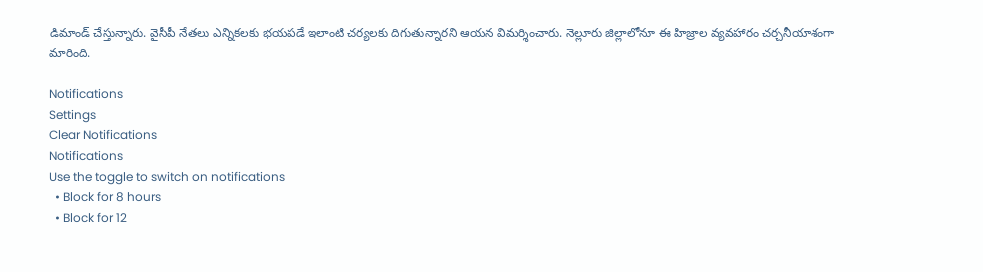డిమాండ్ చేస్తున్నారు. వైసీపీ నేతలు ఎన్నికలకు భయపడే ఇలాంటి చర్యలకు దిగుతున్నారని ఆయన విమర్శించారు. నెల్లూరు జిల్లాలోనూ ఈ హిజ్రాల వ్యవహారం చర్చనీయాశంగా మారింది.

Notifications
Settings
Clear Notifications
Notifications
Use the toggle to switch on notifications
  • Block for 8 hours
  • Block for 12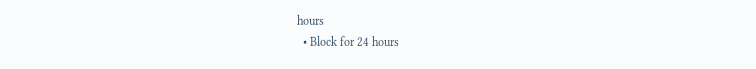hours
  • Block for 24 hours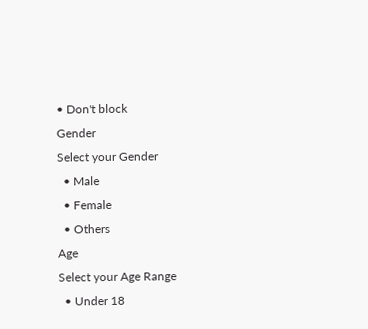• Don't block
Gender
Select your Gender
  • Male
  • Female
  • Others
Age
Select your Age Range
  • Under 18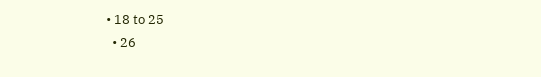• 18 to 25
  • 26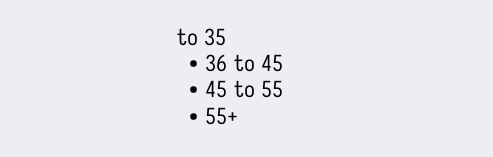to 35
  • 36 to 45
  • 45 to 55
  • 55+